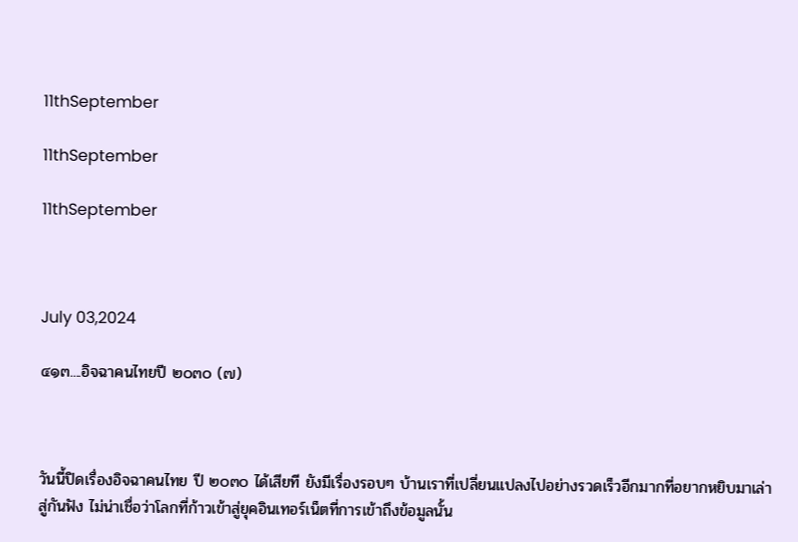11thSeptember

11thSeptember

11thSeptember



July 03,2024

๔๑๓....อิจฉาคนไทยปี ๒๐๓๐ (๗)



วันนี้ปิดเรื่องอิจฉาคนไทย ปี ๒๐๓๐ ได้เสียที ยังมีเรื่องรอบๆ บ้านเราที่เปลี่ยนแปลงไปอย่างรวดเร็วอีกมากที่อยากหยิบมาเล่าสู่กันฟัง ไม่น่าเชื่อว่าโลกที่ก้าวเข้าสู่ยุคอินเทอร์เน็ตที่การเข้าถึงข้อมูลนั้น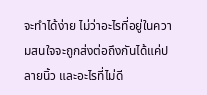จะทำได้ง่าย ไม่ว่าอะไรที่อยู่ในความสนใจจะถูกส่งต่อถึงกันได้แค่ปลายนิ้ว และอะไรที่ไม่ดี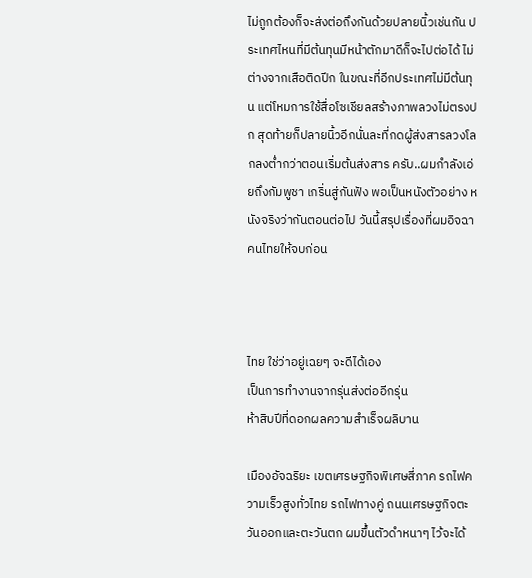ไม่ถูกต้องก็จะส่งต่อถึงกันด้วยปลายนิ้วเช่นกัน ประเทศไหนที่มีต้นทุนมีหน้าตักมาดีก็จะไปต่อได้ ไม่ต่างจากเสือติดปีก ในขณะที่อีกประเทศไม่มีต้นทุน แต่โหมการใช้สื่อโซเชียลสร้างภาพลวงไม่ตรงปก สุดท้ายก็ปลายนิ้วอีกนั่นละที่กดผู้ส่งสารลวงโลกลงต่ำกว่าตอนเริ่มต้นส่งสาร ครับ..ผมกำลังเอ่ยถึงกัมพูชา เกริ่นสู่กันฟัง พอเป็นหนังตัวอย่าง หนังจริงว่ากันตอนต่อไป วันนี้สรุปเรื่องที่ผมอิจฉาคนไทยให้จบก่อน



ไทย ใช่ว่าอยู่เฉยๆ จะดีได้เอง
เป็นการทำงานจากรุ่นส่งต่ออีกรุ่น
ห้าสิบปีที่ดอกผลความสำเร็จผลิบาน

เมืองอัจฉริยะ เขตเศรษฐกิจพิเศษสี่ภาค รถไฟความเร็วสูงทั่วไทย รถไฟทางคู่ ถนนเศรษฐกิจตะวันออกและตะวันตก ผมขึ้นตัวดำหนาๆ ไว้จะได้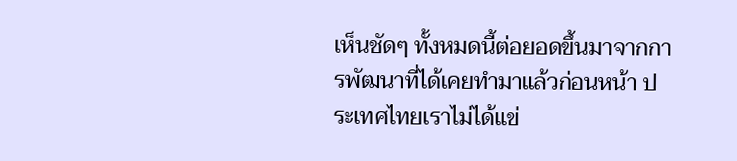เห็นชัดๆ ทั้งหมดนี้ต่อยอดขึ้นมาจากการพัฒนาที่ได้เคยทำมาแล้วก่อนหน้า ประเทศไทยเราไม่ได้แข่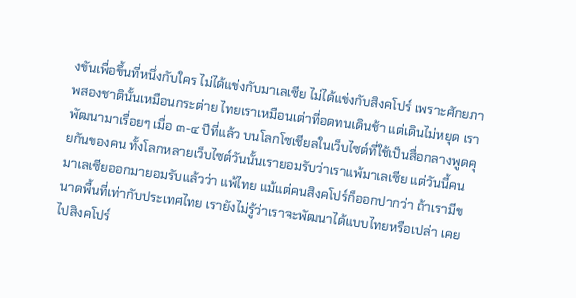งขันเพื่อขึ้นที่หนึ่งกับใคร ไม่ได้แข่งกับมาเลเซีย ไม่ได้แข่งกับสิงคโปร์ เพราะศักยภาพสองชาตินั้นเหมือนกระต่าย ไทยเราเหมือนเต่าที่อดทนเดินช้า แต่เดินไม่หยุด เราพัฒนามาเรื่อยๆ เมื่อ ๓-๔ ปีที่แล้ว บนโลกโซเชียลในเว็บไซต์ที่ใช้เป็นสื่อกลางพูดคุยกันของคน ทั้งโลกหลายเว็บไซต์วันนั้นเรายอมรับว่าเราแพ้มาเลเซีย แต่วันนี้คนมาเลเซียออกมายอมรับแล้วว่า แพ้ไทย แม้แต่คนสิงคโปร์ก็ออกปากว่า ถ้าเรามีขนาดพื้นที่เท่ากับประเทศไทย เรายังไม่รู้ว่าเราจะพัฒนาได้แบบไทยหรือเปล่า เคยไปสิงคโปร์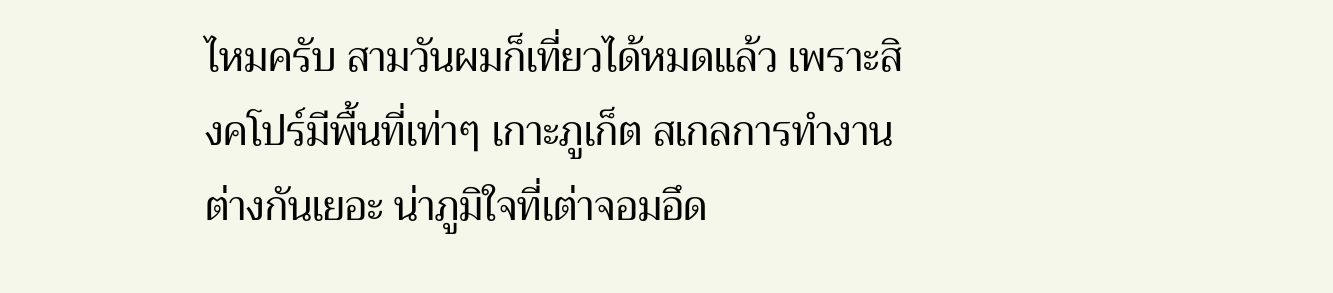ไหมครับ สามวันผมก็เที่ยวได้หมดแล้ว เพราะสิงคโปร์มีพื้นที่เท่าๆ เกาะภูเก็ต สเกลการทำงานต่างกันเยอะ น่าภูมิใจที่เต่าจอมอึด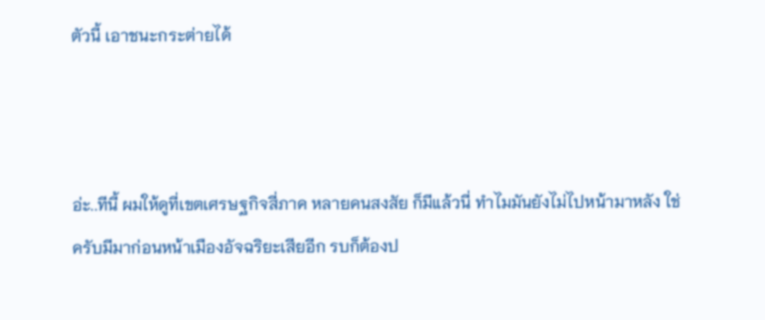ตัวนี้ เอาชนะกระต่ายได้



อ่ะ..ทีนี้ ผมให้ดูที่เขตเศรษฐกิจสี่ภาค หลายคนสงสัย ก็มีแล้วนี่ ทำไมมันยังไม่ไปหน้ามาหลัง ใช่ครับมีมาก่อนหน้าเมืองอัจฉริยะเสียอีก รบก็ต้องป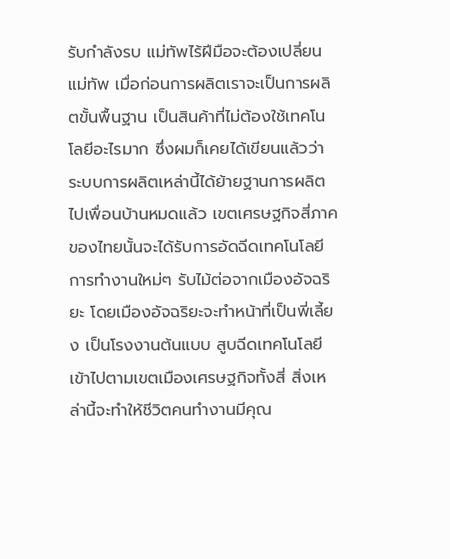รับกำลังรบ แม่ทัพไร้ฝีมือจะต้องเปลี่ยนแม่ทัพ เมื่อก่อนการผลิตเราจะเป็นการผลิตขั้นพื้นฐาน เป็นสินค้าที่ไม่ต้องใช้เทคโนโลยีอะไรมาก ซึ่งผมก็เคยได้เขียนแล้วว่า ระบบการผลิตเหล่านี้ได้ย้ายฐานการผลิตไปเพื่อนบ้านหมดแล้ว เขตเศรษฐกิจสี่ภาคของไทยนั้นจะได้รับการอัดฉีดเทคโนโลยีการทำงานใหม่ๆ รับไม้ต่อจากเมืองอัจฉริยะ โดยเมืองอัจฉริยะจะทำหน้าที่เป็นพี่เลี้ยง เป็นโรงงานต้นแบบ สูบฉีดเทคโนโลยีเข้าไปตามเขตเมืองเศรษฐกิจทั้งสี่ สิ่งเหล่านี้จะทำให้ชีวิตคนทำงานมีคุณ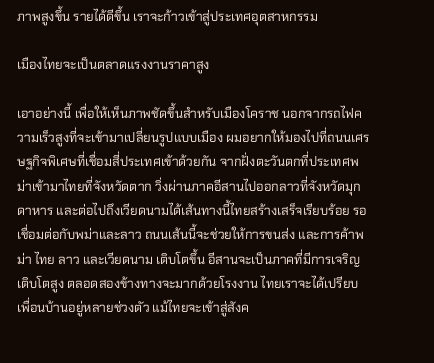ภาพสูงขึ้น รายได้ดีขึ้น เราจะก้าวเข้าสู่ประเทศอุตสาหกรรม

เมืองไทยจะเป็นตลาดแรงงานราคาสูง

เอาอย่างนี้ เพื่อให้เห็นภาพชัดขึ้นสำหรับเมืองโคราช นอกจากรถไฟความเร็วสูงที่จะเข้ามาเปลี่ยนรูปแบบเมือง ผมอยากให้มองไปที่ถนนเศรษฐกิจพิเศษที่เชื่อมสี่ประเทศเข้าด้วยกัน จากฝั่งตะวันตกที่ประเทศพม่าเข้ามาไทยที่จังหวัดตาก วิ่งผ่านภาคอีสานไปออกลาวที่จังหวัดมุกดาหาร และต่อไปถึงเวียดนามได้เส้นทางนี้ไทยสร้างเสร็จเรียบร้อย รอเชื่อมต่อกับพม่าและลาว ถนนเส้นนี้จะช่วยให้การขนส่ง และการค้าพม่า ไทย ลาว และเวียดนาม เติบโตขึ้น อีสานจะเป็นภาคที่มีการเจริญเติบโตสูง ตลอดสองข้างทางจะมากด้วยโรงงาน ไทยเราจะได้เปรียบเพื่อนบ้านอยู่หลายช่วงตัว แม้ไทยจะเข้าสู่สังค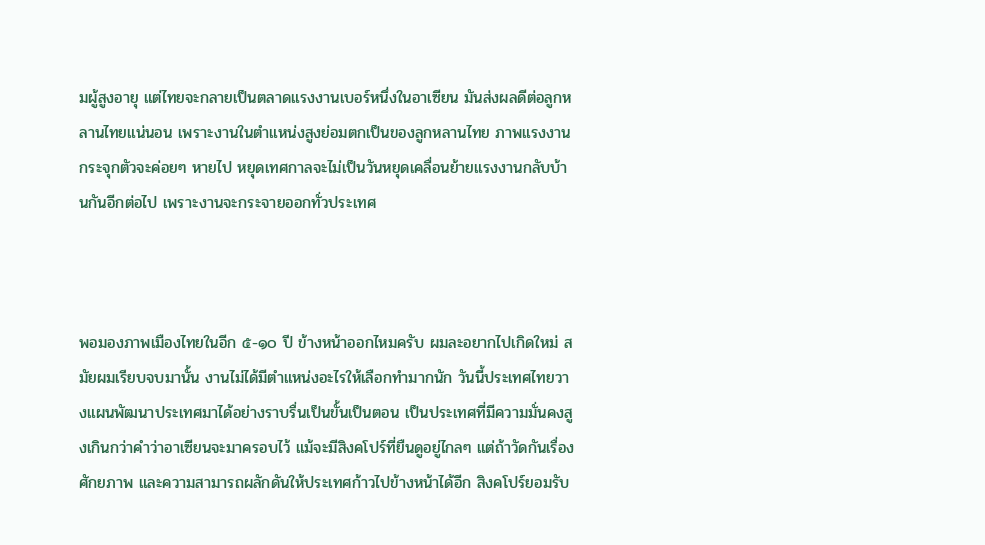มผู้สูงอายุ แต่ไทยจะกลายเป็นตลาดแรงงานเบอร์หนึ่งในอาเซียน มันส่งผลดีต่อลูกหลานไทยแน่นอน เพราะงานในตำแหน่งสูงย่อมตกเป็นของลูกหลานไทย ภาพแรงงานกระจุกตัวจะค่อยๆ หายไป หยุดเทศกาลจะไม่เป็นวันหยุดเคลื่อนย้ายแรงงานกลับบ้านกันอีกต่อไป เพราะงานจะกระจายออกทั่วประเทศ



พอมองภาพเมืองไทยในอีก ๕-๑๐ ปี ข้างหน้าออกไหมครับ ผมละอยากไปเกิดใหม่ สมัยผมเรียบจบมานั้น งานไม่ได้มีตำแหน่งอะไรให้เลือกทำมากนัก วันนี้ประเทศไทยวางแผนพัฒนาประเทศมาได้อย่างราบรื่นเป็นขั้นเป็นตอน เป็นประเทศที่มีความมั่นคงสูงเกินกว่าคำว่าอาเซียนจะมาครอบไว้ แม้จะมีสิงคโปร์ที่ยืนดูอยู่ไกลๆ แต่ถ้าวัดกันเรื่องศักยภาพ และความสามารถผลักดันให้ประเทศก้าวไปข้างหน้าได้อีก สิงคโปร์ยอมรับ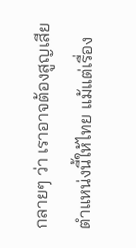กลายๆ ว่า เราอาจต้องสูญเสียตำแหน่งนี้ให้ไทย แม้แต่เรื่อง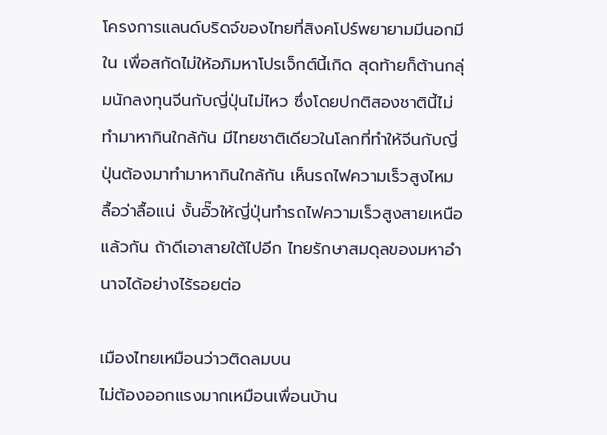โครงการแลนด์บริดจ์ของไทยที่สิงคโปร์พยายามมีนอกมีใน เพื่อสกัดไม่ให้อภิมหาโปรเจ็กต์นี้เกิด สุดท้ายก็ต้านกลุ่มนักลงทุนจีนกับญี่ปุ่นไม่ไหว ซึ่งโดยปกติสองชาตินี้ไม่ทำมาหากินใกล้กัน มีไทยชาติเดียวในโลกที่ทำให้จีนกับญี่ปุ่นต้องมาทำมาหากินใกล้กัน เห็นรถไฟความเร็วสูงไหม ลื้อว่าลื้อแน่ งั้นอั๊วให้ญี่ปุ่นทำรถไฟความเร็วสูงสายเหนือแล้วกัน ถ้าดีเอาสายใต้ไปอีก ไทยรักษาสมดุลของมหาอำนาจได้อย่างไร้รอยต่อ

เมืองไทยเหมือนว่าวติดลมบน
ไม่ต้องออกแรงมากเหมือนเพื่อนบ้าน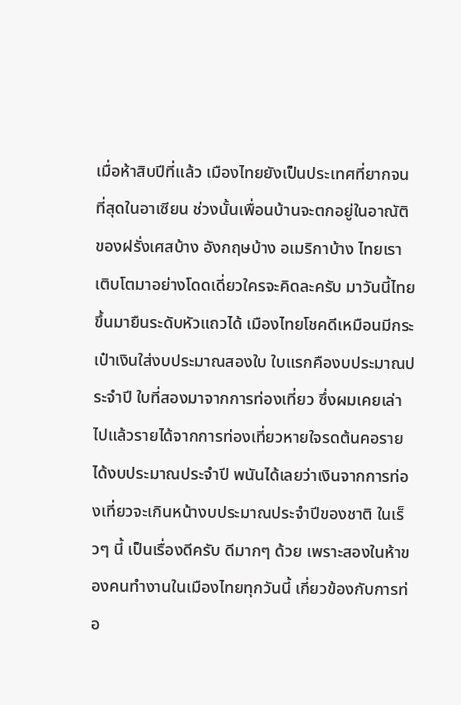เมื่อห้าสิบปีที่แล้ว เมืองไทยยังเป็นประเทศที่ยากจนที่สุดในอาเซียน ช่วงนั้นเพื่อนบ้านจะตกอยู่ในอาณัติของฝรั่งเศสบ้าง อังกฤษบ้าง อเมริกาบ้าง ไทยเราเติบโตมาอย่างโดดเดี่ยวใครจะคิดละครับ มาวันนี้ไทยขึ้นมายืนระดับหัวแถวได้ เมืองไทยโชคดีเหมือนมีกระเป๋าเงินใส่งบประมาณสองใบ ใบแรกคืองบประมาณประจำปี ใบที่สองมาจากการท่องเที่ยว ซึ่งผมเคยเล่าไปแล้วรายได้จากการท่องเที่ยวหายใจรดต้นคอรายได้งบประมาณประจำปี พนันได้เลยว่าเงินจากการท่องเที่ยวจะเกินหน้างบประมาณประจำปีของชาติ ในเร็วๆ นี้ เป็นเรื่องดีครับ ดีมากๆ ด้วย เพราะสองในห้าของคนทำงานในเมืองไทยทุกวันนี้ เกี่ยวข้องกับการท่อ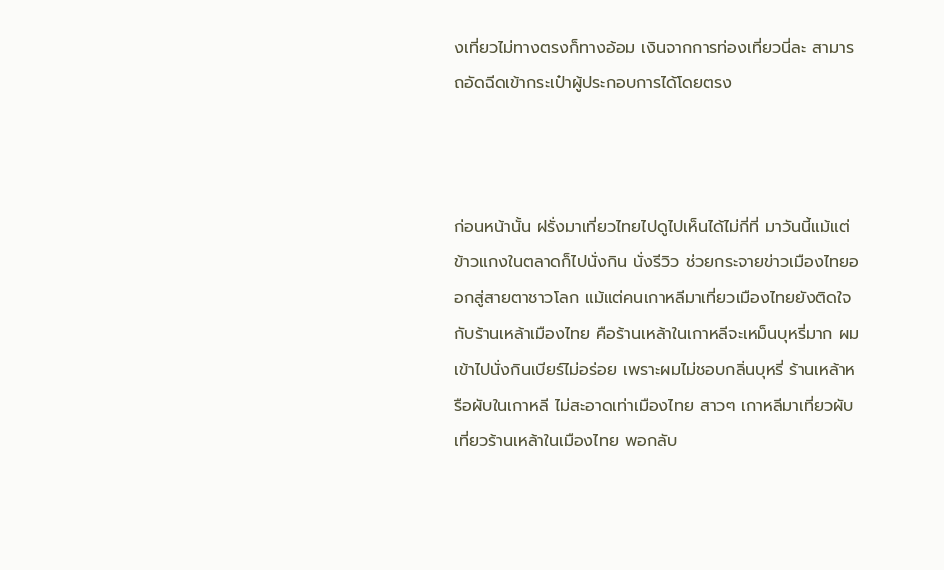งเที่ยวไม่ทางตรงก็ทางอ้อม เงินจากการท่องเที่ยวนี่ละ สามารถอัดฉีดเข้ากระเป๋าผู้ประกอบการได้โดยตรง



ก่อนหน้านั้น ฝรั่งมาเที่ยวไทยไปดูไปเห็นได้ไม่กี่ที่ มาวันนี้แม้แต่ข้าวแกงในตลาดก็ไปนั่งกิน นั่งรีวิว ช่วยกระจายข่าวเมืองไทยออกสู่สายตาชาวโลก แม้แต่คนเกาหลีมาเที่ยวเมืองไทยยังติดใจกับร้านเหล้าเมืองไทย คือร้านเหล้าในเกาหลีจะเหม็นบุหรี่มาก ผมเข้าไปนั่งกินเบียร์ไม่อร่อย เพราะผมไม่ชอบกลิ่นบุหรี่ ร้านเหล้าหรือผับในเกาหลี ไม่สะอาดเท่าเมืองไทย สาวๆ เกาหลีมาเที่ยวผับ เที่ยวร้านเหล้าในเมืองไทย พอกลับ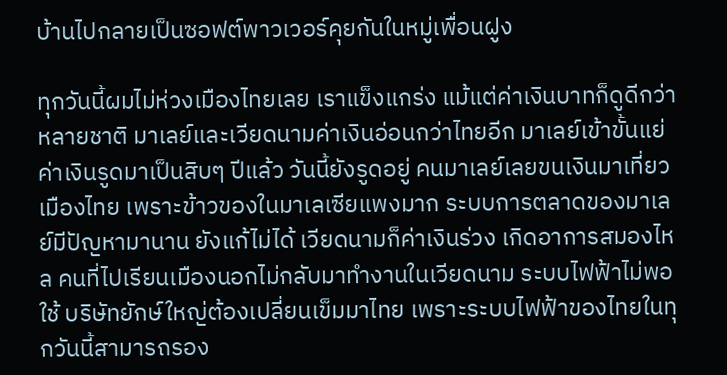บ้านไปกลายเป็นซอฟต์พาวเวอร์คุยกันในหมู่เพื่อนฝูง

ทุกวันนี้ผมไม่ห่วงเมืองไทยเลย เราแข็งแกร่ง แม้แต่ค่าเงินบาทก็ดูดีกว่าหลายชาติ มาเลย์และเวียดนามค่าเงินอ่อนกว่าไทยอีก มาเลย์เข้าขั้นแย่ ค่าเงินรูดมาเป็นสิบๆ ปีแล้ว วันนี้ยังรูดอยู่ คนมาเลย์เลยขนเงินมาเที่ยวเมืองไทย เพราะข้าวของในมาเลเซียแพงมาก ระบบการตลาดของมาเลย์มีปัญหามานาน ยังแก้ไม่ได้ เวียดนามก็ค่าเงินร่วง เกิดอาการสมองไหล คนที่ไปเรียนเมืองนอกไม่กลับมาทำงานในเวียดนาม ระบบไฟฟ้าไม่พอใช้ บริษัทยักษ์ใหญ่ต้องเปลี่ยนเข็มมาไทย เพราะระบบไฟฟ้าของไทยในทุกวันนี้สามารถรอง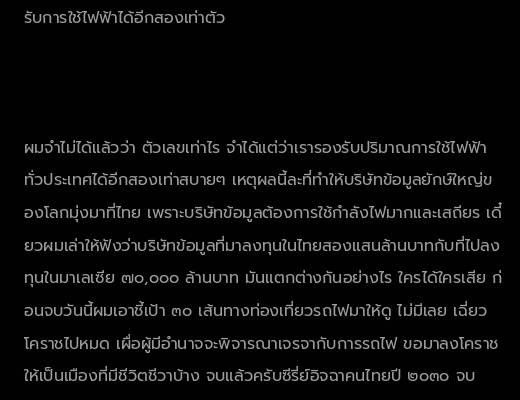รับการใช้ไฟฟ้าได้อีกสองเท่าตัว



ผมจำไม่ได้แล้วว่า ตัวเลขเท่าไร จำได้แต่ว่าเรารองรับปริมาณการใช้ไฟฟ้าทั่วประเทศได้อีกสองเท่าสบายๆ เหตุผลนี้ละที่ทำให้บริษัทข้อมูลยักษ์ใหญ่ของโลกมุ่งมาที่ไทย เพราะบริษัทข้อมูลต้องการใช้กำลังไฟมากและเสถียร เดี๋ยวผมเล่าให้ฟังว่าบริษัทข้อมูลที่มาลงทุนในไทยสองแสนล้านบาทกับที่ไปลงทุนในมาเลเซีย ๗๐,๐๐๐ ล้านบาท มันแตกต่างกันอย่างไร ใครได้ใครเสีย ก่อนจบวันนี้ผมเอาชี้เป้า ๓๐ เส้นทางท่องเที่ยวรถไฟมาให้ดู ไม่มีเลย เฉี่ยวโคราชไปหมด เผื่อผู้มีอำนาจจะพิจารณาเจรจากับการรถไฟ ขอมาลงโคราชให้เป็นเมืองที่มีชีวิตชีวาบ้าง จบแล้วครับซีรี่ย์อิจฉาคนไทยปี ๒๐๓๐ จบ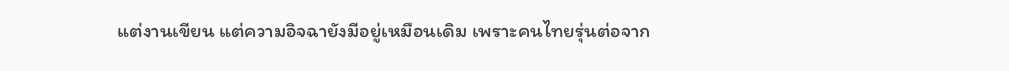แต่งานเขียน แต่ความอิจฉายังมีอยู่เหมือนเดิม เพราะคนไทยรุ่นต่อจาก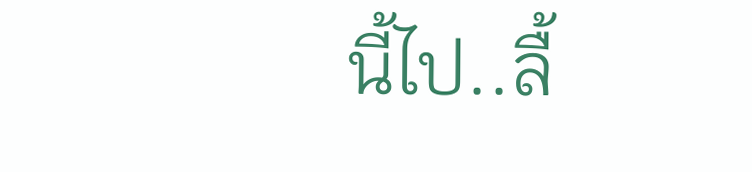นี้ไป..ลื้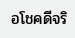อโชคดีจริ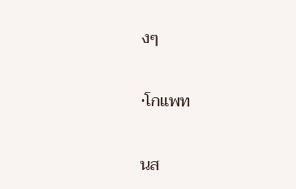งๆ

•โกแพท

นส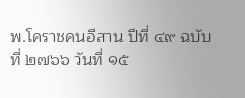พ.โคราชคนอีสาน ปีที่ ๔๙ ฉบับที่ ๒๗๖๖ วันที่ ๑๕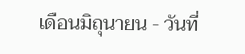เดือนมิถุนายน - วันที่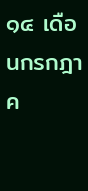๑๔ เดือนกรกฎาค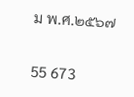ม พ.ศ.๒๕๖๗


55 673